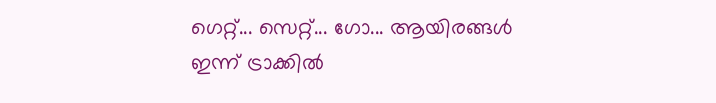ഗെറ്റ്... സെറ്റ്... ഗോ... ആയിരങ്ങൾ ഇന്ന് ട്രാക്കിൽ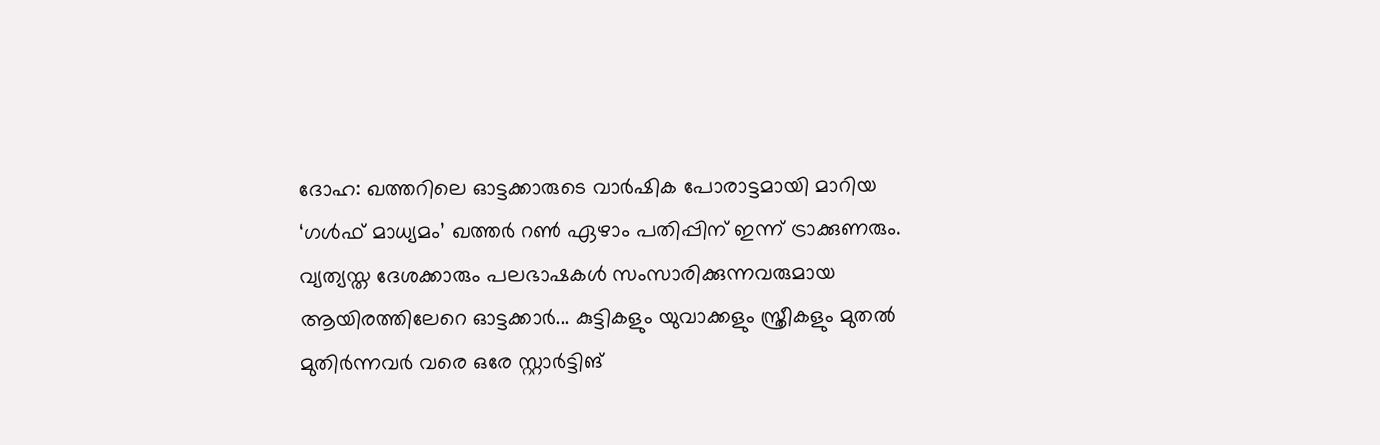ദോഹ: ഖത്തറിലെ ഓട്ടക്കാരുടെ വാർഷിക പോരാട്ടമായി മാറിയ ‘ഗൾഫ് മാധ്യമം’ ഖത്തർ റൺ ഏഴാം പതിപ്പിന് ഇന്ന് ട്രാക്കുണരും. വ്യത്യസ്ത ദേശക്കാരും പലഭാഷകൾ സംസാരിക്കുന്നവരുമായ ആയിരത്തിലേറെ ഓട്ടക്കാർ... കുട്ടികളും യുവാക്കളും സ്ത്രീകളും മുതൽ മുതിർന്നവർ വരെ ഒരേ സ്റ്റാർട്ടിങ്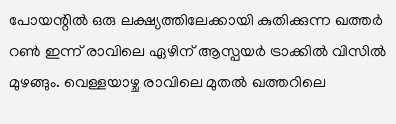പോയന്റിൽ ഒരു ലക്ഷ്യത്തിലേക്കായി കുതിക്കുന്ന ഖത്തർ റൺ ഇന്ന് രാവിലെ ഏഴിന് ആസ്പയർ ട്രാക്കിൽ വിസിൽ മുഴങ്ങും. വെള്ളയാഴ്ച രാവിലെ മുതൽ ഖത്തറിലെ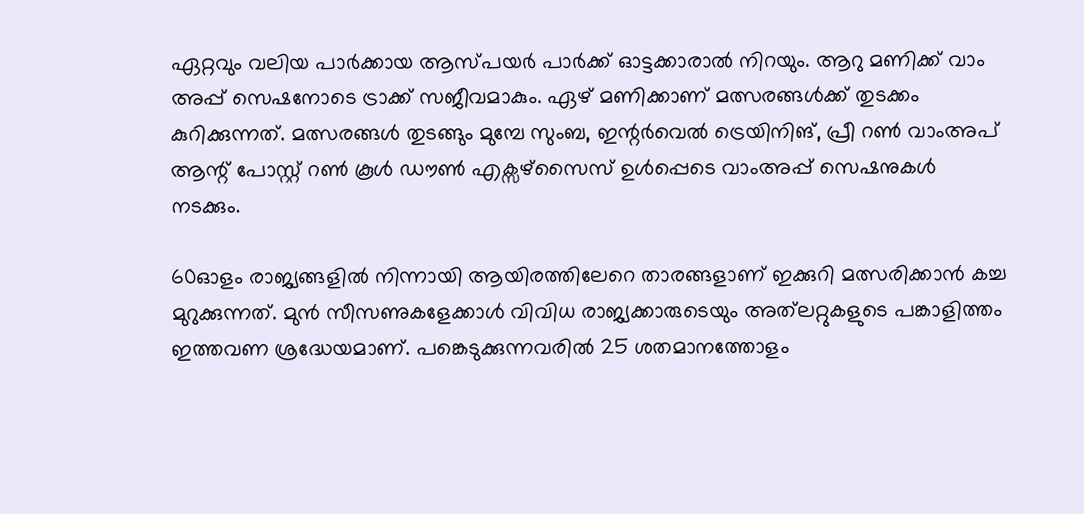ഏറ്റവും വലിയ പാർക്കായ ആസ്പയർ പാർക്ക് ഓട്ടക്കാരാൽ നിറയും. ആറു മണിക്ക് വാം അപ്പ് സെഷനോടെ ട്രാക്ക് സജീവമാകും. ഏഴ് മണിക്കാണ് മത്സരങ്ങൾക്ക് തുടക്കം കുറിക്കുന്നത്. മത്സരങ്ങൾ തുടങ്ങും മുമ്പേ സുംബ, ഇന്റർവെൽ ട്രെയിനിങ്, പ്രീ റൺ വാംഅപ് ആന്റ് പോസ്റ്റ് റൺ കൂൾ ഡൗൺ എക്സഴ്സൈസ് ഉൾപ്പെടെ വാംഅപ്പ് സെഷനുകൾ നടക്കും.

60ഓളം രാജ്യങ്ങളിൽ നിന്നായി ആയിരത്തിലേറെ താരങ്ങളാണ് ഇക്കുറി മത്സരിക്കാൻ കച്ച മുറുക്കുന്നത്. മുൻ സീസണുകളേക്കാൾ വിവിധ രാജ്യക്കാരുടെയും അത്‍ലറ്റുകളുടെ പങ്കാളിത്തം ഇത്തവണ ശ്രദ്ധേയമാണ്. പങ്കെടുക്കുന്നവരിൽ 25 ശതമാനത്തോളം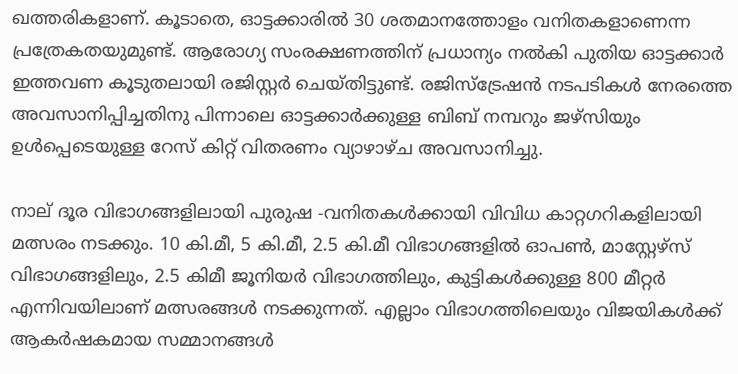ഖത്തരികളാണ്. കൂടാതെ, ഓട്ടക്കാരിൽ 30 ശതമാനത്തോളം വനിതകളാണെന്ന പ്രത്രേകതയുമുണ്ട്. ആരോഗ്യ സംരക്ഷണത്തിന് പ്രധാന്യം നൽകി പുതിയ ഓട്ടക്കാർ ഇത്തവണ കൂടുതലായി രജിസ്റ്റർ ചെയ്തിട്ടുണ്ട്. രജിസ്ട്രേഷൻ നടപടികൾ നേരത്തെ അവസാനിപ്പിച്ചതിനു പിന്നാലെ ഓട്ടക്കാർക്കുള്ള ബിബ് നമ്പറും ജഴ്സിയും ഉൾപ്പെടെയുള്ള റേസ് കിറ്റ് വിതരണം വ്യാഴാഴ്ച അവസാനിച്ചു.

നാല് ദൂര വിഭാഗങ്ങളിലായി പുരുഷ -വനിതകൾക്കായി വിവിധ കാറ്റഗറികളിലായി മത്സരം നടക്കും. 10 കി.മീ, 5 കി.മീ, 2.5 കി.മീ വിഭാഗങ്ങളിൽ ഓപൺ, മാസ്റ്റേഴ്സ് വിഭാഗങ്ങളിലും, 2.5 കിമീ ജൂനിയർ വിഭാഗത്തിലും, കുട്ടികൾക്കുള്ള 800 മീറ്റർ എന്നിവയിലാണ് മത്സരങ്ങൾ നടക്കുന്നത്. എല്ലാം വിഭാഗത്തിലെയും വിജയികൾക്ക് ആകർഷകമായ സമ്മാനങ്ങൾ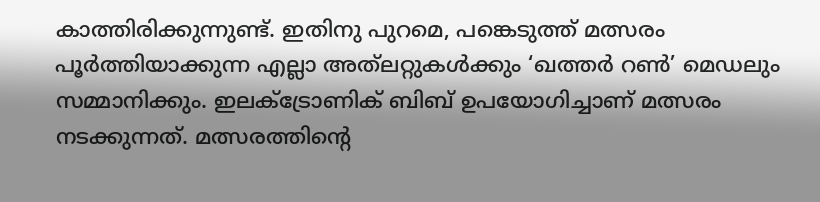കാത്തിരിക്കുന്നുണ്ട്. ഇതിനു പുറമെ, പങ്കെടുത്ത് മത്സരം പൂർത്തിയാക്കുന്ന എല്ലാ അത്‍ലറ്റുകൾക്കും ‘ഖത്തർ റൺ’ മെഡലും സമ്മാനിക്കും. ഇലക്ട്രോണിക് ബിബ് ഉപയോഗിച്ചാണ് മത്സരം നടക്കുന്നത്. മത്സരത്തിന്റെ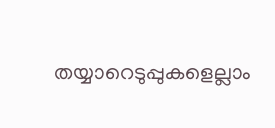തയ്യാറെടുപ്പുകളെല്ലാം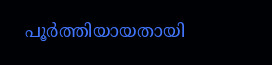പൂർത്തിയായതായി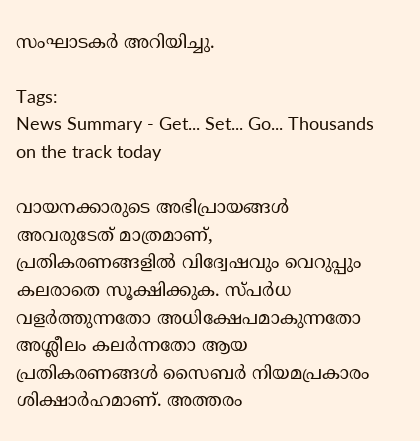സംഘാടകർ അറിയിച്ചു.

Tags:
News Summary - Get... Set... Go... Thousands on the track today

വായനക്കാരുടെ അഭിപ്രായങ്ങള്‍ അവരുടേത് മാത്രമാണ്, പ്രതികരണങ്ങളിൽ വിദ്വേഷവും വെറുപ്പും കലരാതെ സൂക്ഷിക്കുക. സ്പർധ വളർത്തുന്നതോ അധിക്ഷേപമാകുന്നതോ അശ്ലീലം കലർന്നതോ ആയ പ്രതികരണങ്ങൾ സൈബർ നിയമപ്രകാരം ശിക്ഷാർഹമാണ്. അത്തരം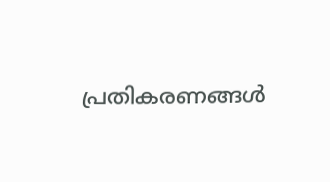പ്രതികരണങ്ങൾ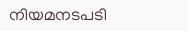നിയമനടപടി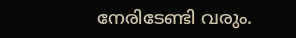നേരിടേണ്ടി വരും.